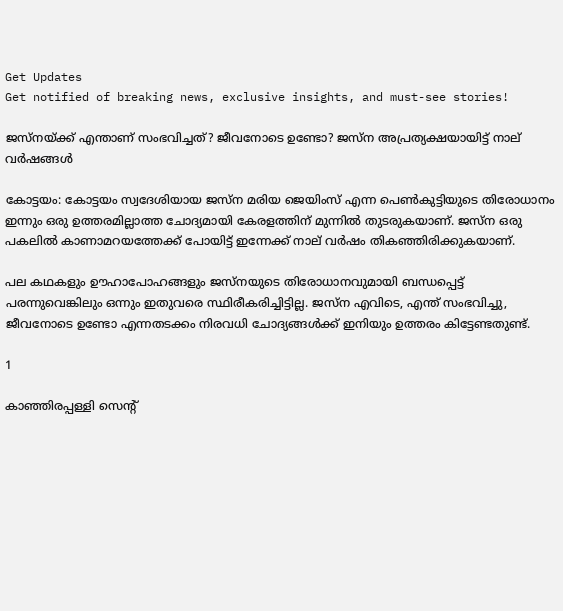Get Updates
Get notified of breaking news, exclusive insights, and must-see stories!

ജസ്നയ്ക്ക് എന്താണ് സംഭവിച്ചത്? ജീവനോടെ ഉണ്ടോ? ജസ്ന അപ്രത്യക്ഷയായിട്ട് നാല് വർഷങ്ങൾ

കോട്ടയം: കോട്ടയം സ്വദേശിയായ ജസ്‌ന മരിയ ജെയിംസ് എന്ന പെണ്‍കുട്ടിയുടെ തിരോധാനം ഇന്നും ഒരു ഉത്തരമില്ലാത്ത ചോദ്യമായി കേരളത്തിന് മുന്നില്‍ തുടരുകയാണ്. ജസ്‌ന ഒരു പകലില്‍ കാണാമറയത്തേക്ക് പോയിട്ട് ഇന്നേക്ക് നാല് വര്‍ഷം തികഞ്ഞിരിക്കുകയാണ്.

പല കഥകളും ഊഹാപോഹങ്ങളും ജസ്‌നയുടെ തിരോധാനവുമായി ബന്ധപ്പെട്ട് പരന്നുവെങ്കിലും ഒന്നും ഇതുവരെ സ്ഥിരീകരിച്ചിട്ടില്ല. ജസ്‌ന എവിടെ, എന്ത് സംഭവിച്ചു, ജീവനോടെ ഉണ്ടോ എന്നതടക്കം നിരവധി ചോദ്യങ്ങള്‍ക്ക് ഇനിയും ഉത്തരം കിട്ടേണ്ടതുണ്ട്.

1

കാഞ്ഞിരപ്പള്ളി സെന്റ്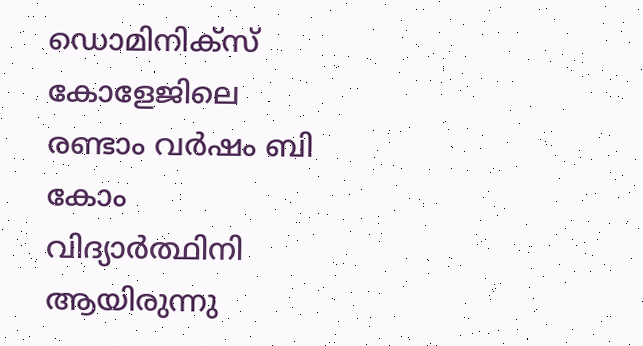ഡൊമിനിക്‌സ് കോളേജിലെ രണ്ടാം വര്‍ഷം ബി കോം വിദ്യാര്‍ത്ഥിനി ആയിരുന്നു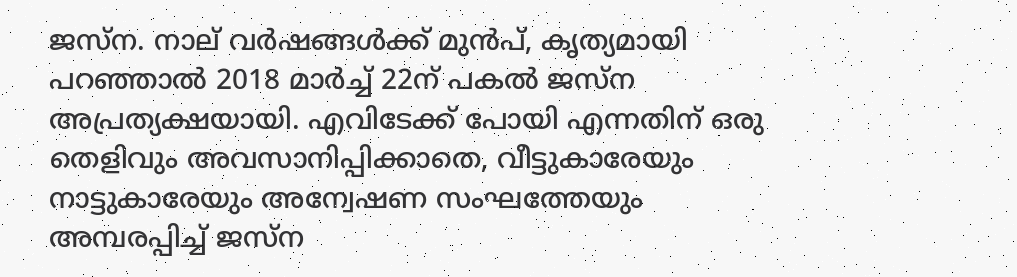ജസ്‌ന. നാല് വര്‍ഷങ്ങള്‍ക്ക് മുന്‍പ്, കൃത്യമായി പറഞ്ഞാല്‍ 2018 മാര്‍ച്ച് 22ന് പകല്‍ ജസ്‌ന അപ്രത്യക്ഷയായി. എവിടേക്ക് പോയി എന്നതിന് ഒരു തെളിവും അവസാനിപ്പിക്കാതെ, വീട്ടുകാരേയും നാട്ടുകാരേയും അന്വേഷണ സംഘത്തേയും അമ്പരപ്പിച്ച് ജസ്‌ന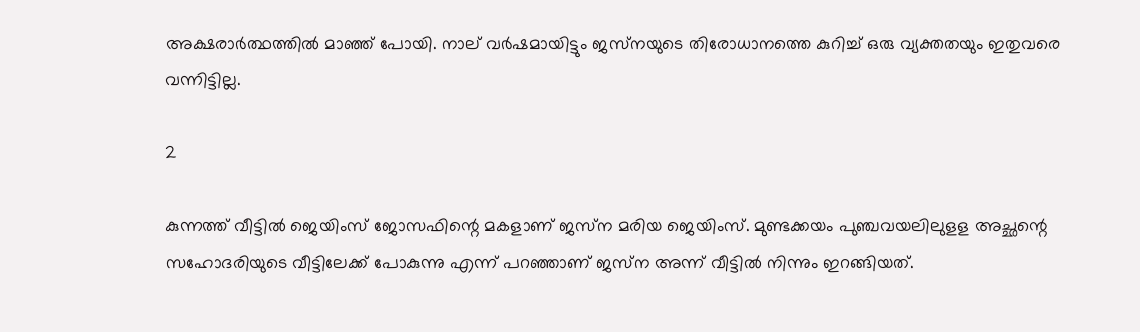അക്ഷരാര്‍ത്ഥത്തില്‍ മാഞ്ഞ് പോയി. നാല് വര്‍ഷമായിട്ടും ജസ്‌നയുടെ തിരോധാനത്തെ കുറിച്ച് ഒരു വ്യക്തതയും ഇതുവരെ വന്നിട്ടില്ല.

2

കുന്നത്ത് വീട്ടില്‍ ജെയിംസ് ജോസഫിന്റെ മകളാണ് ജസ്‌ന മരിയ ജെയിംസ്. മുണ്ടക്കയം പുഞ്ചവയലിലുളള അച്ഛന്റെ സഹോദരിയുടെ വീട്ടിലേക്ക് പോകുന്നു എന്ന് പറഞ്ഞാണ് ജസ്‌ന അന്ന് വീട്ടില്‍ നിന്നും ഇറങ്ങിയത്.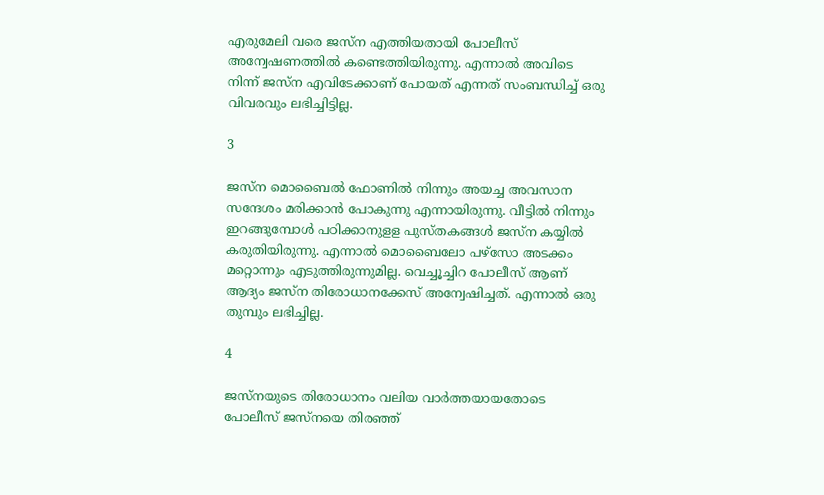എരുമേലി വരെ ജസ്‌ന എത്തിയതായി പോലീസ് അന്വേഷണത്തില്‍ കണ്ടെത്തിയിരുന്നു. എന്നാല്‍ അവിടെ നിന്ന് ജസ്‌ന എവിടേക്കാണ് പോയത് എന്നത് സംബന്ധിച്ച് ഒരു വിവരവും ലഭിച്ചിട്ടില്ല.

3

ജസ്‌ന മൊബൈല്‍ ഫോണില്‍ നിന്നും അയച്ച അവസാന സന്ദേശം മരിക്കാന്‍ പോകുന്നു എന്നായിരുന്നു. വീട്ടില്‍ നിന്നും ഇറങ്ങുമ്പോള്‍ പഠിക്കാനുളള പുസ്തകങ്ങള്‍ ജസ്‌ന കയ്യില്‍ കരുതിയിരുന്നു. എന്നാല്‍ മൊബൈലോ പഴ്‌സോ അടക്കം മറ്റൊന്നും എടുത്തിരുന്നുമില്ല. വെച്ചൂച്ചിറ പോലീസ് ആണ് ആദ്യം ജസ്‌ന തിരോധാനക്കേസ് അന്വേഷിച്ചത്. എന്നാല്‍ ഒരു തുമ്പും ലഭിച്ചില്ല.

4

ജസ്‌നയുടെ തിരോധാനം വലിയ വാര്‍ത്തയായതോടെ പോലീസ് ജസ്‌നയെ തിരഞ്ഞ്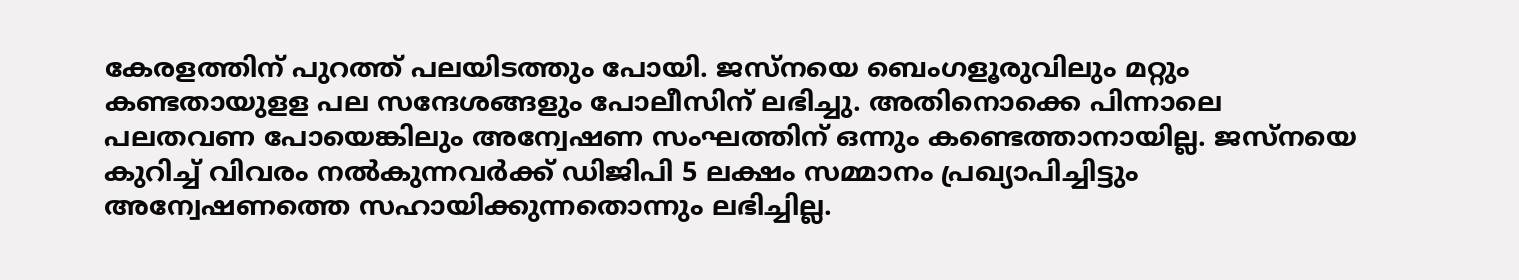കേരളത്തിന് പുറത്ത് പലയിടത്തും പോയി. ജസ്‌നയെ ബെംഗളൂരുവിലും മറ്റും കണ്ടതായുളള പല സന്ദേശങ്ങളും പോലീസിന് ലഭിച്ചു. അതിനൊക്കെ പിന്നാലെ പലതവണ പോയെങ്കിലും അന്വേഷണ സംഘത്തിന് ഒന്നും കണ്ടെത്താനായില്ല. ജസ്‌നയെ കുറിച്ച് വിവരം നല്‍കുന്നവര്‍ക്ക് ഡിജിപി 5 ലക്ഷം സമ്മാനം പ്രഖ്യാപിച്ചിട്ടും അന്വേഷണത്തെ സഹായിക്കുന്നതൊന്നും ലഭിച്ചില്ല.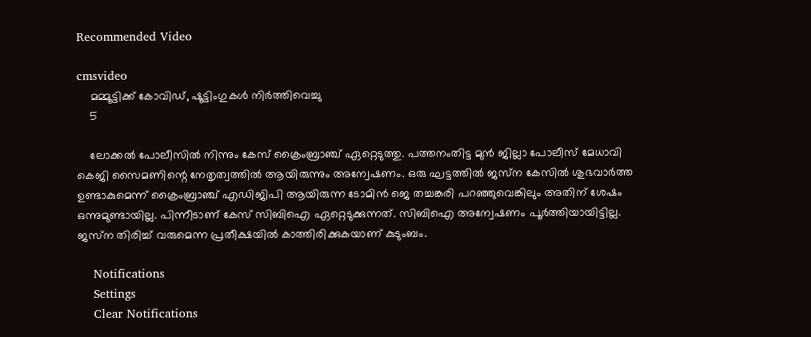Recommended Video

cmsvideo
    മമ്മൂട്ടിക്ക് കോവിഡ്, ഷൂട്ടിംഗുകൾ നിർത്തിവെച്ചു
    5

    ലോക്കല്‍ പോലീസില്‍ നിന്നും കേസ് ക്രൈംബ്രാഞ്ച് ഏറ്റെടുത്തു. പത്തനംതിട്ട മുന്‍ ജില്ലാ പോലീസ് മേധാവി കെജി സൈമണിന്റെ നേതൃത്വത്തില്‍ ആയിരുന്നും അന്വേഷണം. ഒരു ഘട്ടത്തില്‍ ജസ്‌ന കേസില്‍ ശുഭവാര്‍ത്ത ഉണ്ടാകുമെന്ന് ക്രൈംബ്രാഞ്ച് എഡിജിപി ആയിരുന്ന ടോമിന്‍ ജെ തച്ചങ്കരി പറഞ്ഞുവെങ്കിലും അതിന് ശേഷം ഒന്നുമുണ്ടായില്ല. പിന്നീടാണ് കേസ് സിബിഐ ഏറ്റെടുക്കുന്നത്. സിബിഐ അന്വേഷണം പൂര്‍ത്തിയായിട്ടില്ല. ജസ്‌ന തിരിച്ച് വരുമെന്ന പ്രതീക്ഷയില്‍ കാത്തിരിക്കുകയാണ് കുടുംബം.

    Notifications
    Settings
    Clear Notifications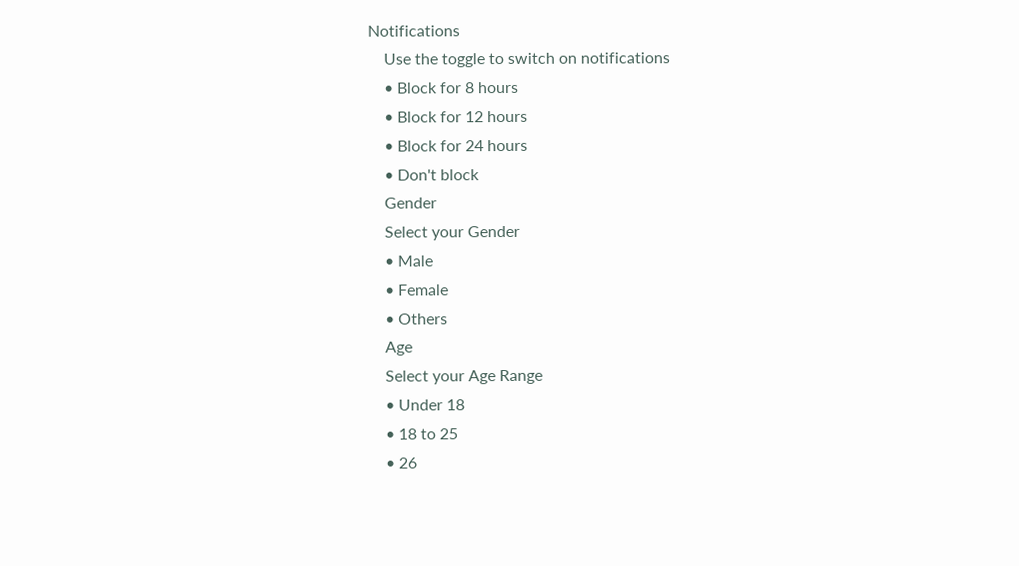Notifications
    Use the toggle to switch on notifications
    • Block for 8 hours
    • Block for 12 hours
    • Block for 24 hours
    • Don't block
    Gender
    Select your Gender
    • Male
    • Female
    • Others
    Age
    Select your Age Range
    • Under 18
    • 18 to 25
    • 26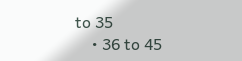to 35
    • 36 to 45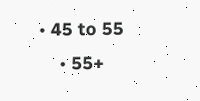• 45 to 55
    • 55+